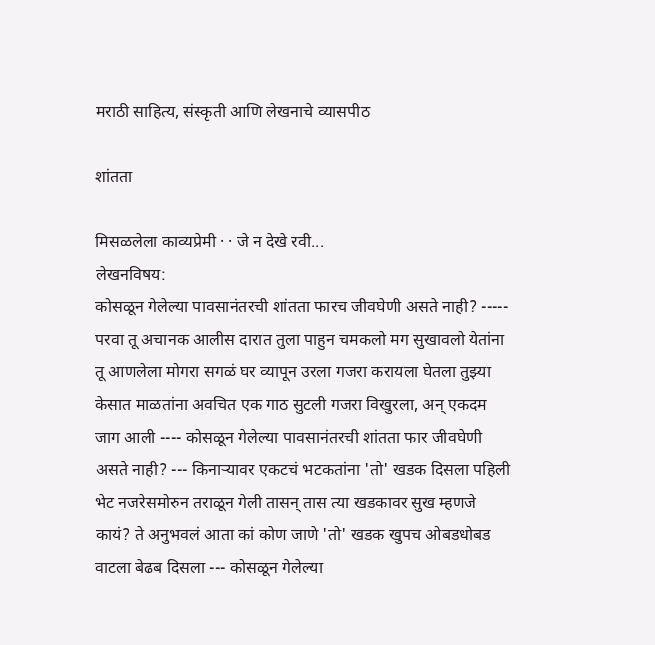मराठी साहित्य, संस्कृती आणि लेखनाचे व्यासपीठ

शांतता

मिसळलेला काव्यप्रेमी · · जे न देखे रवी...
लेखनविषय:
कोसळून गेलेल्या पावसानंतरची शांतता फारच जीवघेणी असते नाही? ----- परवा तू अचानक आलीस दारात तुला पाहुन चमकलो मग सुखावलो येतांना तू आणलेला मोगरा सगळं घर व्यापून उरला गजरा करायला घेतला तुझ्या केसात माळतांना अवचित एक गाठ सुटली गजरा विखुरला, अन् एकदम जाग आली ---- कोसळून गेलेल्या पावसानंतरची शांतता फार जीवघेणी असते नाही? --- किनार्‍यावर एकटचं भटकतांना 'तो' खडक दिसला पहिली भेट नजरेसमोरुन तराळून गेली तासन् तास त्या खडकावर सुख म्हणजे कायं? ते अनुभवलं आता कां कोण जाणे 'तो' खडक खुपच ओबडधोबड वाटला बेढब दिसला --- कोसळून गेलेल्या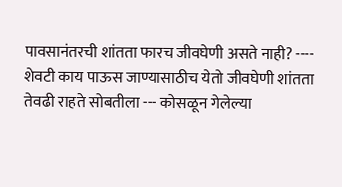पावसानंतरची शांतता फारच जीवघेणी असते नाही? ---- शेवटी काय पाऊस जाण्यासाठीच येतो जीवघेणी शांतता तेवढी राहते सोबतीला --- कोसळून गेलेल्या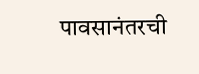पावसानंतरची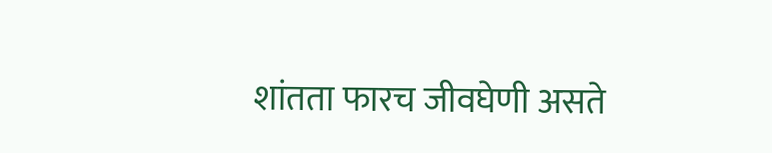शांतता फारच जीवघेणी असते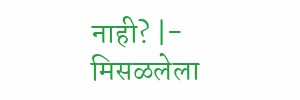नाही? |- मिसळलेला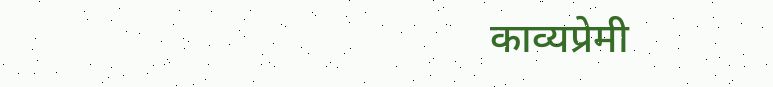काव्यप्रेमी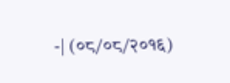-| (०८/०८/२०१६)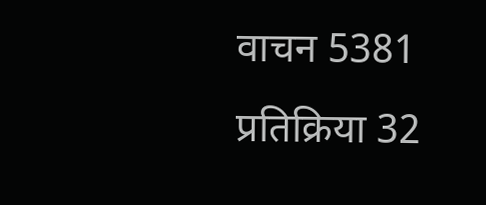वाचन 5381 प्रतिक्रिया 32